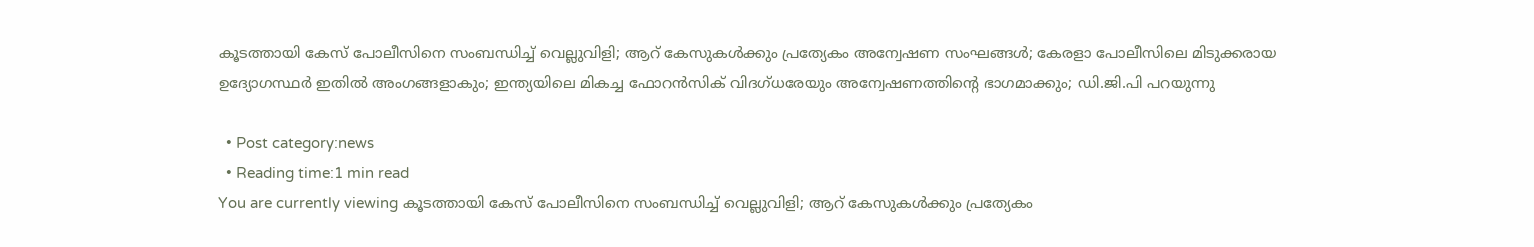കൂടത്തായി കേസ് പോലീസിനെ സംബന്ധിച്ച് വെല്ലുവിളി; ആറ് കേസുകള്‍ക്കും പ്രത്യേകം അന്വേഷണ സംഘങ്ങള്‍; കേരളാ പോലീസിലെ മിടുക്കരായ ഉദ്യോഗസ്ഥര്‍ ഇതില്‍ അംഗങ്ങളാകും; ഇന്ത്യയിലെ മികച്ച ഫോറന്‍സിക് വിദഗ്ധരേയും അന്വേഷണത്തിന്‍റെ ഭാഗമാക്കും; ഡി.ജി.പി പറയുന്നു

  • Post category:news
  • Reading time:1 min read
You are currently viewing കൂടത്തായി കേസ് പോലീസിനെ സംബന്ധിച്ച് വെല്ലുവിളി; ആറ് കേസുകള്‍ക്കും പ്രത്യേകം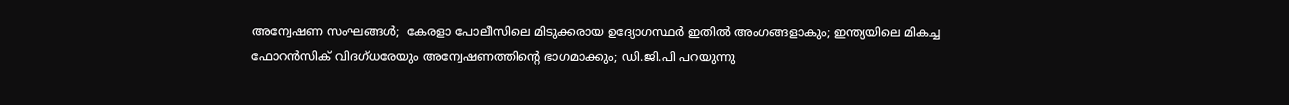അന്വേഷണ സംഘങ്ങള്‍;  കേരളാ പോലീസിലെ മിടുക്കരായ ഉദ്യോഗസ്ഥര്‍ ഇതില്‍ അംഗങ്ങളാകും; ഇന്ത്യയിലെ മികച്ച ഫോറന്‍സിക് വിദഗ്ധരേയും അന്വേഷണത്തിന്‍റെ ഭാഗമാക്കും; ഡി.ജി.പി പറയുന്നു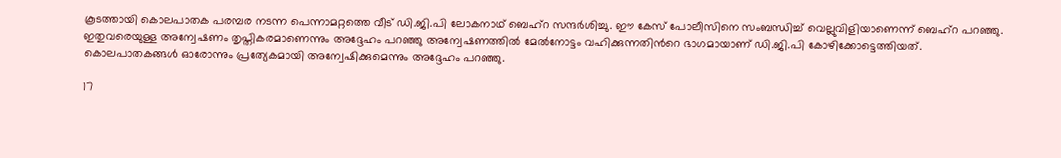കൂടത്തായി കൊലപാതക പരമ്പര നടന്ന പെന്നാമറ്റത്തെ വീട് ഡി.ജി.പി ലോകനാഥ് ബെഹ്റ സന്ദര്‍ശിച്ചു. ഈ കേസ് പോലീസിനെ സംബന്ധിച്ച് വെല്ലുവിളിയാണെന്ന് ബെഹ്റ പറഞ്ഞു. ഇതുവരെയുള്ള അന്വേഷണം തൃപ്തികരമാണെന്നും അദ്ദേഹം പറഞ്ഞു അന്വേഷണത്തില്‍ മേല്‍നോട്ടം വഹിക്കുന്നതിന്‍റെ ഭാഗമായാണ് ഡി.ജി.പി കോഴിക്കോട്ടെത്തിയത്. കൊലപാതകങ്ങള്‍ ഓരോന്നും പ്രത്യേകമായി അന്വേഷിക്കുമെന്നും അദ്ദേഹം പറഞ്ഞു.

17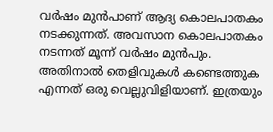വര്‍ഷം മുന്‍പാണ് ആദ്യ കൊലപാതകം നടക്കുന്നത്. അവസാന കൊലപാതകം നടന്നത് മൂന്ന് വര്‍ഷം മുന്‍പും.
അതിനാല്‍ തെളിവുകള്‍ കണ്ടെത്തുക എന്നത് ഒരു വെല്ലുവിളിയാണ്. ഇത്രയും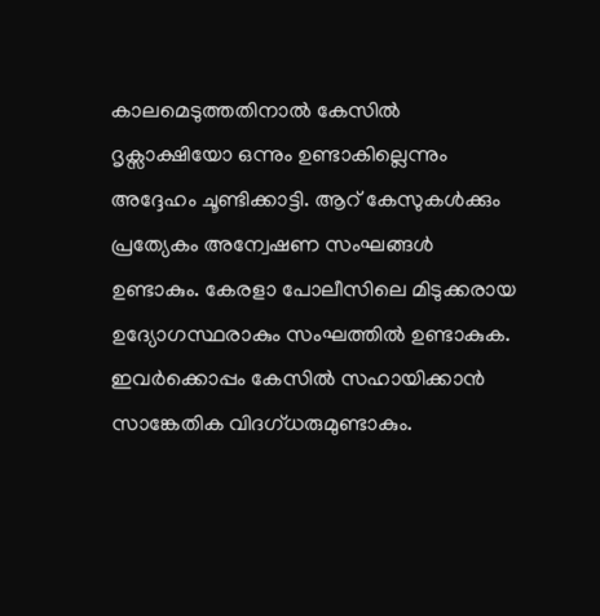കാലമെടുത്തതിനാല്‍ കേസില്‍ ദൃക്സാക്ഷിയോ ഒന്നും ഉണ്ടാകില്ലെന്നും അദ്ദേഹം ചൂണ്ടിക്കാട്ടി. ആറ് കേസുകള്‍ക്കും പ്രത്യേകം അന്വേഷണ സംഘങ്ങള്‍ ഉണ്ടാകും. കേരളാ പോലീസിലെ മിടുക്കരായ ഉദ്യോഗസ്ഥരാകും സംഘത്തില്‍ ഉണ്ടാകുക. ഇവര്‍ക്കൊപ്പം കേസില്‍ സഹായിക്കാന്‍ സാങ്കേതിക വിദഗ്ധരുമുണ്ടാകും.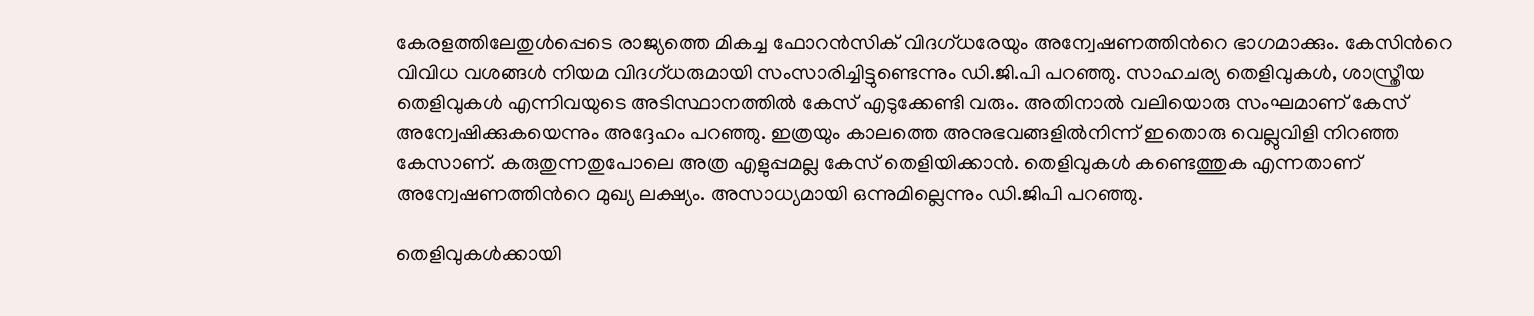കേരളത്തിലേതുള്‍പ്പെടെ രാജ്യത്തെ മികച്ച ഫോറന്‍സിക് വിദഗ്ധരേയും അന്വേഷണത്തിന്‍റെ ഭാഗമാക്കും. കേസിന്‍റെ വിവിധ വശങ്ങള്‍ നിയമ വിദഗ്ധരുമായി സംസാരിച്ചിട്ടുണ്ടെന്നും ഡി.ജി.പി പറഞ്ഞു. സാഹചര്യ തെളിവുകള്‍, ശാസ്ത്രീയ തെളിവുകള്‍ എന്നിവയുടെ അടിസ്ഥാനത്തില്‍ കേസ് എടുക്കേണ്ടി വരും. അതിനാല്‍ വലിയൊരു സംഘമാണ് കേസ് അന്വേഷിക്കുകയെന്നും അദ്ദേഹം പറഞ്ഞു. ഇത്രയും കാലത്തെ അനുഭവങ്ങളില്‍നിന്ന് ഇതൊരു വെല്ലുവിളി നിറഞ്ഞ കേസാണ്. കരുതുന്നതുപോലെ അത്ര എളുപ്പമല്ല കേസ് തെളിയിക്കാന്‍. തെളിവുകള്‍ കണ്ടെത്തുക എന്നതാണ് അന്വേഷണത്തിന്‍റെ മുഖ്യ ലക്ഷ്യം. അസാധ്യമായി ഒന്നുമില്ലെന്നും ഡി.ജിപി പറഞ്ഞു.

തെളിവുകള്‍ക്കായി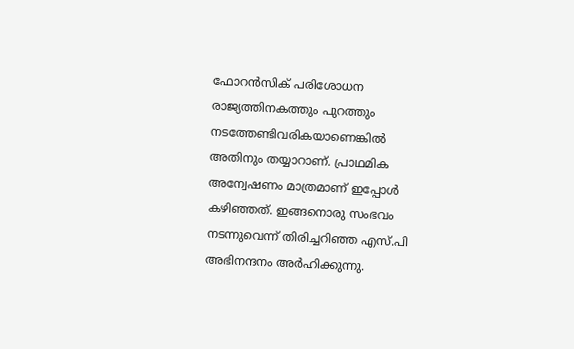ഫോറന്‍സിക് പരിശോധന രാജ്യത്തിനകത്തും പുറത്തും നടത്തേണ്ടിവരികയാണെങ്കില്‍ അതിനും തയ്യാറാണ്. പ്രാഥമിക അന്വേഷണം മാത്രമാണ് ഇപ്പോള്‍ കഴിഞ്ഞത്. ഇങ്ങനൊരു സംഭവം നടന്നുവെന്ന് തിരിച്ചറിഞ്ഞ എസ്.പി അഭിനന്ദനം അര്‍ഹിക്കുന്നു.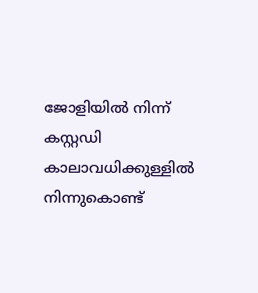ജോളിയില്‍ നിന്ന് കസ്റ്റഡി കാലാവധിക്കുള്ളില്‍ നിന്നുകൊണ്ട്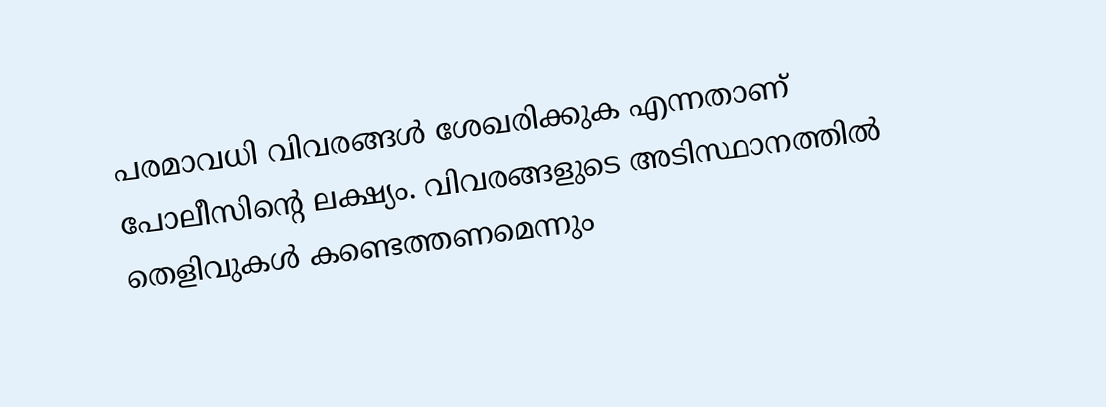പരമാവധി വിവരങ്ങള്‍ ശേഖരിക്കുക എന്നതാണ് പോലീസിന്‍റെ ലക്ഷ്യം. വിവരങ്ങളുടെ അടിസ്ഥാനത്തില്‍ തെളിവുകള്‍ കണ്ടെത്തണമെന്നും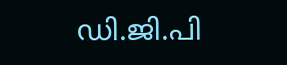ഡി.ജി.പി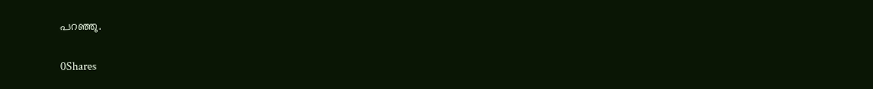പറഞ്ഞു.

0Shares